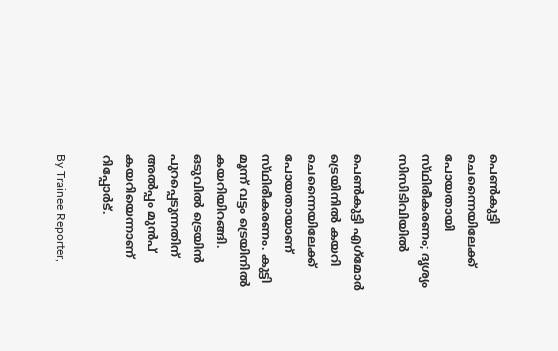പെൺകുട്ടി ചെന്നൈയിലേക്ക് പോയതായി സ്‌ഥിരീകരണം; ദൃശ്യം സിസിടിവിയിൽ

പെൺകുട്ടി എഗ്‌മോർ ട്രെയിനിൽ കയറി ചെന്നൈയിലേക്ക് പോയതായാണ് സ്‌ഥിരീകരണം. കുട്ടി മൂന്ന് വട്ടം ട്രെയിനിൽ കയറിയിറങ്ങി. ഒടുവിൽ ട്രെയിൻ പുറപ്പെടുന്നതിന് അൽപ്പം മുൻപ് കയറിയെന്നാണ് റിപ്പോർട്.

By Trainee Reporter,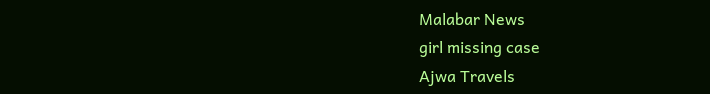Malabar News
girl missing case
Ajwa Travels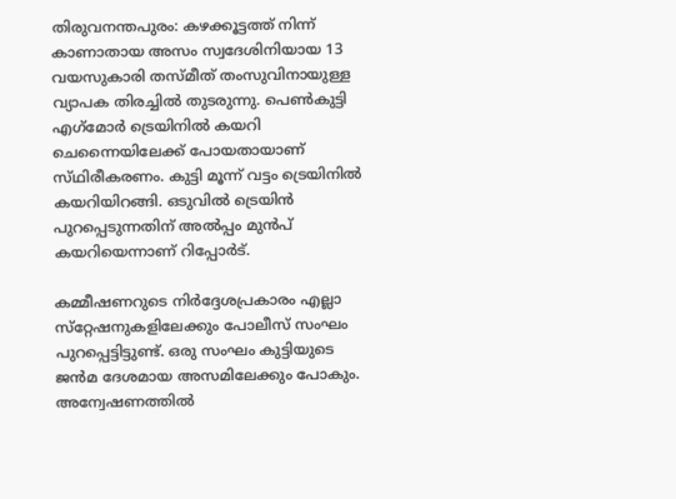തിരുവനന്തപുരം: കഴക്കൂട്ടത്ത് നിന്ന് കാണാതായ അസം സ്വദേശിനിയായ 13 വയസുകാരി തസ്‌മീത് തംസുവിനായുള്ള വ്യാപക തിരച്ചിൽ തുടരുന്നു. പെൺകുട്ടി എഗ്‌മോർ ട്രെയിനിൽ കയറി ചെന്നൈയിലേക്ക് പോയതായാണ് സ്‌ഥിരീകരണം. കുട്ടി മൂന്ന് വട്ടം ട്രെയിനിൽ കയറിയിറങ്ങി. ഒടുവിൽ ട്രെയിൻ പുറപ്പെടുന്നതിന് അൽപ്പം മുൻപ് കയറിയെന്നാണ് റിപ്പോർട്.

കമ്മീഷണറുടെ നിർദ്ദേശപ്രകാരം എല്ലാ സ്‌റ്റേഷനുകളിലേക്കും പോലീസ് സംഘം പുറപ്പെട്ടിട്ടുണ്ട്. ഒരു സംഘം കുട്ടിയുടെ ജൻമ ദേശമായ അസമിലേക്കും പോകും. അന്വേഷണത്തിൽ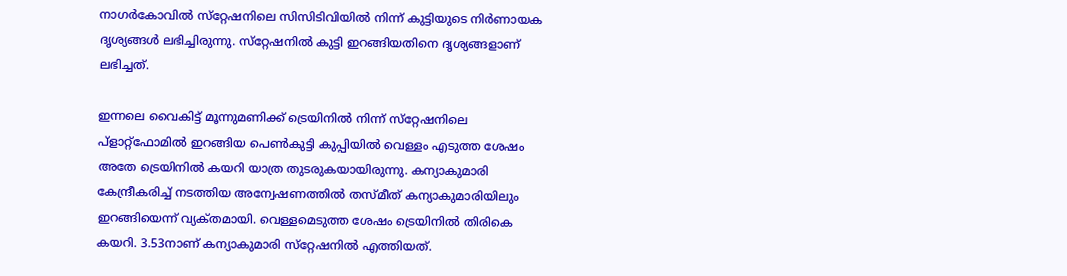നാഗർകോവിൽ സ്‌റ്റേഷനിലെ സിസിടിവിയിൽ നിന്ന് കുട്ടിയുടെ നിർണായക ദൃശ്യങ്ങൾ ലഭിച്ചിരുന്നു. സ്‌റ്റേഷനിൽ കുട്ടി ഇറങ്ങിയതിനെ ദൃശ്യങ്ങളാണ് ലഭിച്ചത്.

ഇന്നലെ വൈകിട്ട് മൂന്നുമണിക്ക് ട്രെയിനിൽ നിന്ന് സ്‌റ്റേഷനിലെ പ്ളാറ്റ്‌ഫോമിൽ ഇറങ്ങിയ പെൺകുട്ടി കുപ്പിയിൽ വെള്ളം എടുത്ത ശേഷം അതേ ട്രെയിനിൽ കയറി യാത്ര തുടരുകയായിരുന്നു. കന്യാകുമാരി കേന്ദ്രീകരിച്ച് നടത്തിയ അന്വേഷണത്തിൽ തസ്‌മീത് കന്യാകുമാരിയിലും ഇറങ്ങിയെന്ന് വ്യക്‌തമായി. വെള്ളമെടുത്ത ശേഷം ട്രെയിനിൽ തിരികെ കയറി. 3.53നാണ് കന്യാകുമാരി സ്‌റ്റേഷനിൽ എത്തിയത്.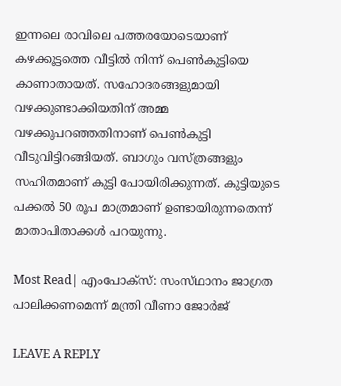ഇന്നലെ രാവിലെ പത്തരയോടെയാണ് കഴക്കൂട്ടത്തെ വീട്ടിൽ നിന്ന് പെൺകുട്ടിയെ കാണാതായത്. സഹോദരങ്ങളുമായി വഴക്കുണ്ടാക്കിയതിന് അമ്മ വഴക്കുപറഞ്ഞതിനാണ് പെൺകുട്ടി വീടുവിട്ടിറങ്ങിയത്. ബാഗും വസ്‌ത്രങ്ങളും സഹിതമാണ് കുട്ടി പോയിരിക്കുന്നത്. കുട്ടിയുടെ പക്കൽ 50 രൂപ മാത്രമാണ് ഉണ്ടായിരുന്നതെന്ന് മാതാപിതാക്കൾ പറയുന്നു.

Most Read| എംപോക്‌സ്: സംസ്‌ഥാനം ജാഗ്രത പാലിക്കണമെന്ന് മന്ത്രി വീണാ ജോര്‍ജ്

LEAVE A REPLY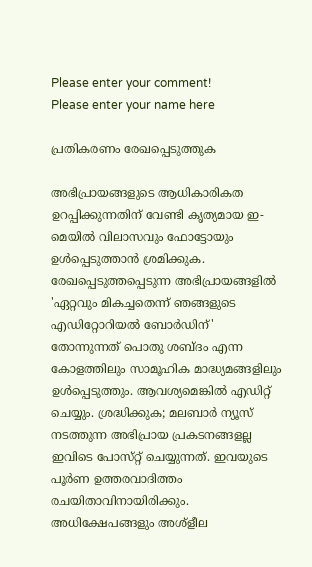Please enter your comment!
Please enter your name here

പ്രതികരണം രേഖപ്പെടുത്തുക

അഭിപ്രായങ്ങളുടെ ആധികാരികത ഉറപ്പിക്കുന്നതിന് വേണ്ടി കൃത്യമായ ഇ-മെയിൽ വിലാസവും ഫോട്ടോയും ഉൾപ്പെടുത്താൻ ശ്രമിക്കുക. രേഖപ്പെടുത്തപ്പെടുന്ന അഭിപ്രായങ്ങളിൽ 'ഏറ്റവും മികച്ചതെന്ന് ഞങ്ങളുടെ എഡിറ്റോറിയൽ ബോർഡിന്' തോന്നുന്നത് പൊതു ശബ്‌ദം എന്ന കോളത്തിലും സാമൂഹിക മാദ്ധ്യമങ്ങളിലും ഉൾപ്പെടുത്തും. ആവശ്യമെങ്കിൽ എഡിറ്റ് ചെയ്യും. ശ്രദ്ധിക്കുക; മലബാർ ന്യൂസ് നടത്തുന്ന അഭിപ്രായ പ്രകടനങ്ങളല്ല ഇവിടെ പോസ്‌റ്റ് ചെയ്യുന്നത്. ഇവയുടെ പൂർണ ഉത്തരവാദിത്തം രചയിതാവിനായിരിക്കും. അധിക്ഷേപങ്ങളും അശ്‌ളീല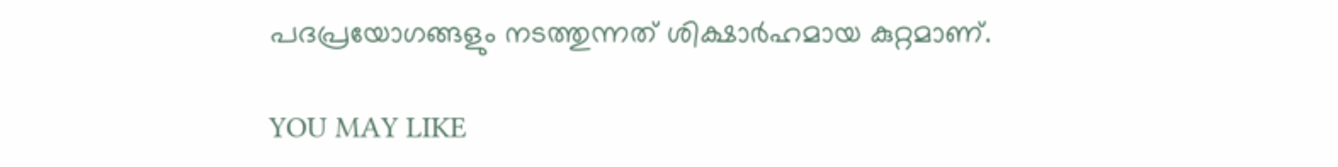പദപ്രയോഗങ്ങളും നടത്തുന്നത് ശിക്ഷാർഹമായ കുറ്റമാണ്.

YOU MAY LIKE